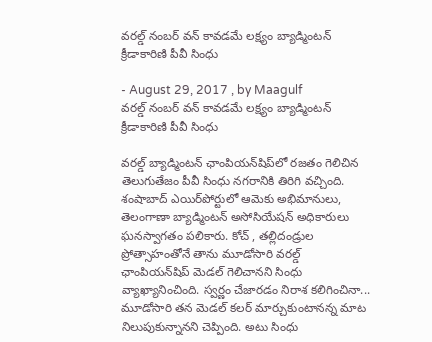వరల్డ్ నంబర్ వన్ కావడమే లక్ష్యం బ్యాడ్మింటన్ క్రీడాకారిణి పీవీ సింధు

- August 29, 2017 , by Maagulf
వరల్డ్ నంబర్ వన్ కావడమే లక్ష్యం బ్యాడ్మింటన్ క్రీడాకారిణి పీవీ సింధు

వరల్డ్ బ్యాడ్మింటన్ ఛాంపియన్‌షిప్‌లో రజతం గెలిచిన తెలుగుతేజం పీవీ సింధు నగరానికి తిరిగి వచ్చింది. శంషాబాద్ ఎయిర్‌పోర్టులో ఆమెకు అభిమానులు, తెలంగాణా బ్యాడ్మింటన్ అసోసియేషన్ అధికారులు ఘనస్వాగతం పలికారు. కోచ్ , తల్లిదండ్రుల ప్రోత్సాహంతోనే తాను మూడోసారి వరల్డ్ ఛాంపియన్‌షిప్‌ మెడల్ గెలిచానని సింధు వ్యాఖ్యానించింది. స్వర్ణం చేజారడం నిరాశ కలిగించినా... మూడోసారి తన మెడల్ కలర్ మార్చుకుంటానన్న మాట నిలుపుకున్నానని చెప్పింది. అటు సింధు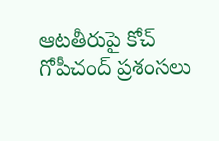ఆటతీరుపై కోచ్ గోపీచంద్ ప్రశంసలు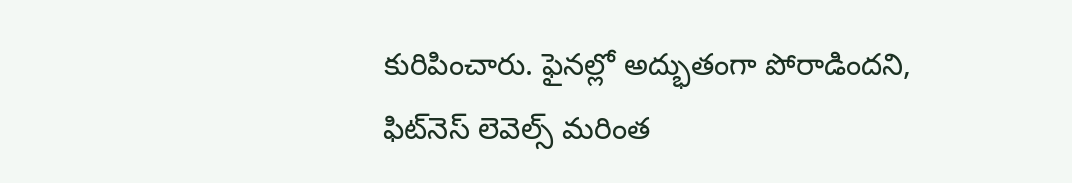కురిపించారు. ఫైనల్లో అద్భుతంగా పోరాడిందని, ఫిట్‌నెస్ లెవెల్స్ మరింత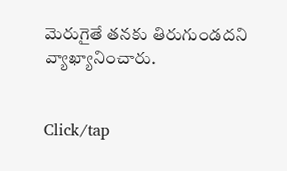మెరుగైతే తనకు తిరుగుండదని వ్యాఖ్యానించారు.


Click/tap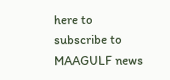here to subscribe to MAAGULF news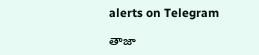alerts on Telegram

తాజా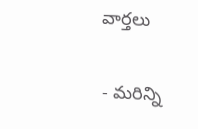వార్తలు

- మరిన్ని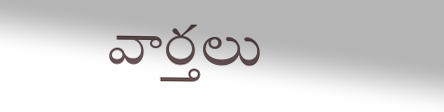వార్తలు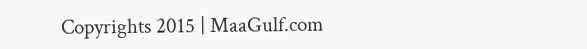Copyrights 2015 | MaaGulf.com